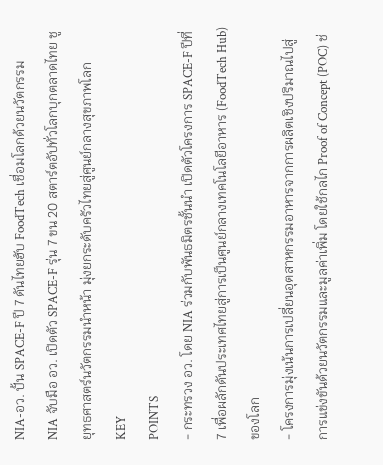NIA-อว. ปั้น SPACE-F ปี 7 ดันไทยฮับ FoodTech เชื่อมโลกด้วยนวัตกรรม
NIA จับมือ อว. เปิดตัว SPACE-F รุ่น 7 ขน 20 สตาร์ตอัปทั่วโลกบุกตลาดไทย ชูยุทธศาสตร์นวัตกรรมนำหน้า มุ่งยกระดับครัวไทยสู่ศูนย์กลางสุขภาพโลก
KEY
POINTS
- กระทรวง อว. โดย NIA ร่วมกับพันธมิตรชั้นนำ เปิดตัวโครงการ SPACE-F ปีที่ 7 เพื่อผลักดันประเทศไทยสู่การเป็นศูนย์กลางเทคโนโลยีอาหาร (FoodTech Hub) ของโลก
- โครงการมุ่งเน้นการเปลี่ยนอุตสาหกรรมอาหารจากการผลิตเชิงปริมาณไปสู่การแข่งขันด้วยนวัตกรรมและมูลค่าเพิ่ม โดยใช้กลไก Proof of Concept (POC) ช่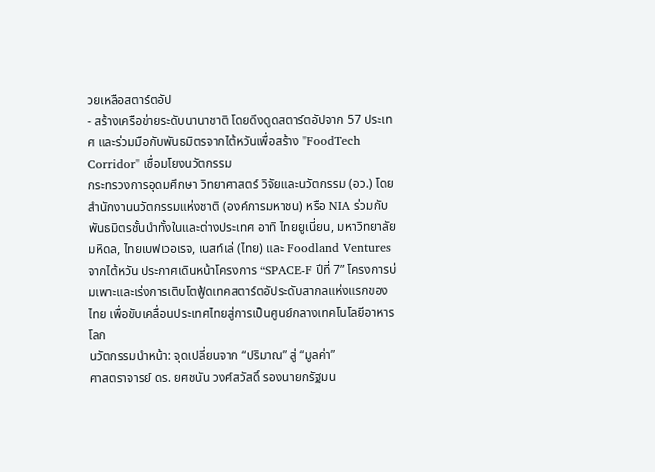วยเหลือสตาร์ตอัป
- สร้างเครือข่ายระดับนานาชาติ โดยดึงดูดสตาร์ตอัปจาก 57 ประเทศ และร่วมมือกับพันธมิตรจากไต้หวันเพื่อสร้าง "FoodTech Corridor" เชื่อมโยงนวัตกรรม
กระทรวงการอุดมศึกษา วิทยาศาสตร์ วิจัยและนวัตกรรม (อว.) โดยสำนักงานนวัตกรรมแห่งชาติ (องค์การมหาชน) หรือ NIA ร่วมกับพันธมิตรชั้นนำทั้งในและต่างประเทศ อาทิ ไทยยูเนี่ยน, มหาวิทยาลัยมหิดล, ไทยเบฟเวอเรจ, เนสท์เล่ (ไทย) และ Foodland Ventures จากไต้หวัน ประกาศเดินหน้าโครงการ “SPACE-F ปีที่ 7” โครงการบ่มเพาะและเร่งการเติบโตฟู้ดเทคสตาร์ตอัประดับสากลแห่งแรกของไทย เพื่อขับเคลื่อนประเทศไทยสู่การเป็นศูนย์กลางเทคโนโลยีอาหารโลก
นวัตกรรมนำหน้า: จุดเปลี่ยนจาก “ปริมาณ” สู่ “มูลค่า”
ศาสตราจารย์ ดร. ยศชนัน วงศ์สวัสดิ์ รองนายกรัฐมน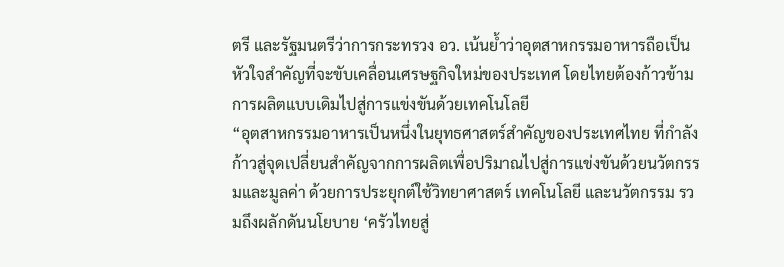ตรี และรัฐมนตรีว่าการกระทรวง อว. เน้นย้ำว่าอุตสาหกรรมอาหารถือเป็นหัวใจสำคัญที่จะขับเคลื่อนเศรษฐกิจใหม่ของประเทศ โดยไทยต้องก้าวข้ามการผลิตแบบเดิมไปสู่การแข่งขันด้วยเทคโนโลยี
“อุตสาหกรรมอาหารเป็นหนึ่งในยุทธศาสตร์สำคัญของประเทศไทย ที่กำลังก้าวสู่จุดเปลี่ยนสำคัญจากการผลิตเพื่อปริมาณไปสู่การแข่งขันด้วยนวัตกรรมและมูลค่า ด้วยการประยุกต์ใช้วิทยาศาสตร์ เทคโนโลยี และนวัตกรรม รวมถึงผลักดันนโยบาย ‘ครัวไทยสู่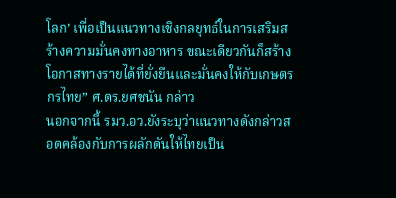โลก’ เพื่อเป็นแนวทางเชิงกลยุทธ์ในการเสริมสร้างความมั่นคงทางอาหาร ขณะเดียวกันก็สร้างโอกาสทางรายได้ที่ยั่งยืนและมั่นคงให้กับเกษตรกรไทย” ศ.ดร.ยศชนัน กล่าว
นอกจากนี้ รมว.อว.ยังระบุว่าแนวทางดังกล่าวสอดคล้องกับการผลักดันให้ไทยเป็น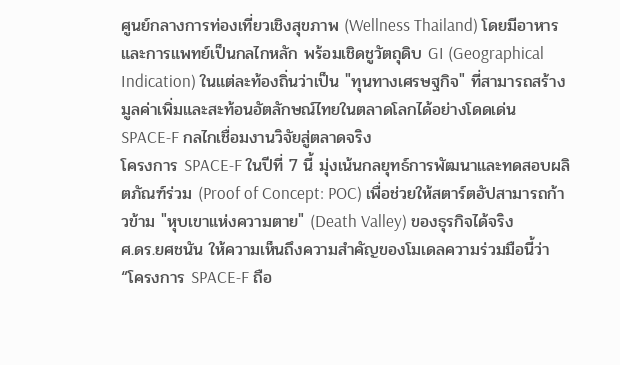ศูนย์กลางการท่องเที่ยวเชิงสุขภาพ (Wellness Thailand) โดยมีอาหารและการแพทย์เป็นกลไกหลัก พร้อมเชิดชูวัตถุดิบ GI (Geographical Indication) ในแต่ละท้องถิ่นว่าเป็น "ทุนทางเศรษฐกิจ" ที่สามารถสร้างมูลค่าเพิ่มและสะท้อนอัตลักษณ์ไทยในตลาดโลกได้อย่างโดดเด่น
SPACE-F กลไกเชื่อมงานวิจัยสู่ตลาดจริง
โครงการ SPACE-F ในปีที่ 7 นี้ มุ่งเน้นกลยุทธ์การพัฒนาและทดสอบผลิตภัณฑ์ร่วม (Proof of Concept: POC) เพื่อช่วยให้สตาร์ตอัปสามารถก้าวข้าม "หุบเขาแห่งความตาย" (Death Valley) ของธุรกิจได้จริง
ศ.ดร.ยศชนัน ให้ความเห็นถึงความสำคัญของโมเดลความร่วมมือนี้ว่า “โครงการ SPACE-F ถือ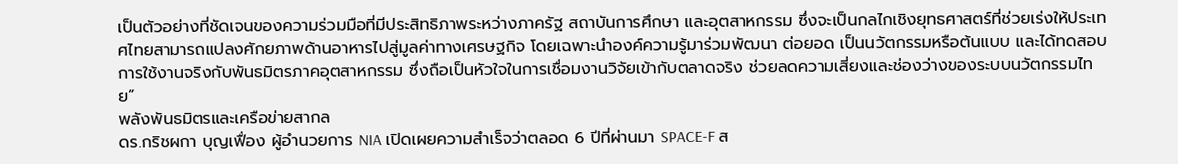เป็นตัวอย่างที่ชัดเจนของความร่วมมือที่มีประสิทธิภาพระหว่างภาครัฐ สถาบันการศึกษา และอุตสาหกรรม ซึ่งจะเป็นกลไกเชิงยุทธศาสตร์ที่ช่วยเร่งให้ประเทศไทยสามารถแปลงศักยภาพด้านอาหารไปสู่มูลค่าทางเศรษฐกิจ โดยเฉพาะนำองค์ความรู้มาร่วมพัฒนา ต่อยอด เป็นนวัตกรรมหรือต้นแบบ และได้ทดสอบการใช้งานจริงกับพันธมิตรภาคอุตสาหกรรม ซึ่งถือเป็นหัวใจในการเชื่อมงานวิจัยเข้ากับตลาดจริง ช่วยลดความเสี่ยงและช่องว่างของระบบนวัตกรรมไทย”
พลังพันธมิตรและเครือข่ายสากล
ดร.กริชผกา บุญเฟื่อง ผู้อำนวยการ NIA เปิดเผยความสำเร็จว่าตลอด 6 ปีที่ผ่านมา SPACE-F ส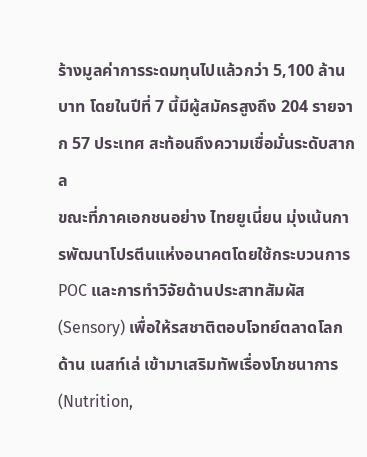ร้างมูลค่าการระดมทุนไปแล้วกว่า 5,100 ล้านบาท โดยในปีที่ 7 นี้มีผู้สมัครสูงถึง 204 รายจาก 57 ประเทศ สะท้อนถึงความเชื่อมั่นระดับสากล
ขณะที่ภาคเอกชนอย่าง ไทยยูเนี่ยน มุ่งเน้นการพัฒนาโปรตีนแห่งอนาคตโดยใช้กระบวนการ POC และการทำวิจัยด้านประสาทสัมผัส (Sensory) เพื่อให้รสชาติตอบโจทย์ตลาดโลก ด้าน เนสท์เล่ เข้ามาเสริมทัพเรื่องโภชนาการ (Nutrition,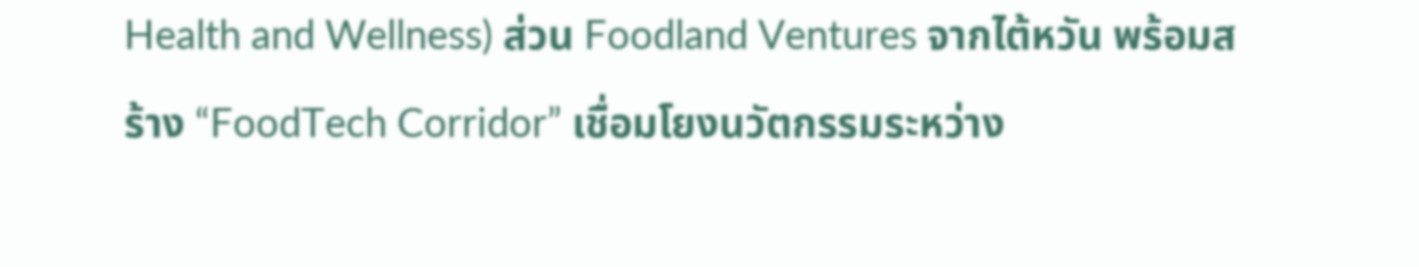Health and Wellness) ส่วน Foodland Ventures จากไต้หวัน พร้อมสร้าง “FoodTech Corridor” เชื่อมโยงนวัตกรรมระหว่าง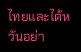ไทยและไต้หวันอย่า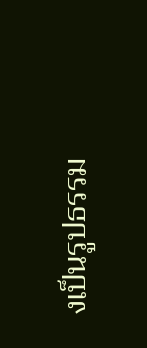งเป็นรูปธรรม